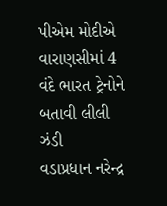પીએમ મોદીએ વારાણસીમાં 4 વંદે ભારત ટ્રેનોને બતાવી લીલી ઝંડી
વડાપ્રધાન નરેન્દ્ર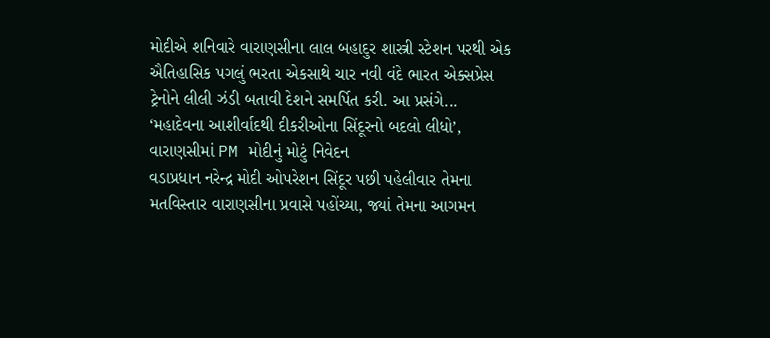મોદીએ શનિવારે વારાણસીના લાલ બહાદુર શાસ્ત્રી સ્ટેશન પરથી એક ઐતિહાસિક પગલું ભરતા એકસાથે ચાર નવી વંદે ભારત એક્સપ્રેસ ટ્રેનોને લીલી ઝંડી બતાવી દેશને સમર્પિત કરી. આ પ્રસંગે...
‘મહાદેવના આશીર્વાદથી દીકરીઓના સિંદૂરનો બદલો લીધો’, વારાણસીમાં PM મોદીનું મોટું નિવેદન
વડાપ્રધાન નરેન્દ્ર મોદી ઓપરેશન સિંદૂર પછી પહેલીવાર તેમના મતવિસ્તાર વારાણસીના પ્રવાસે પહોંચ્યા, જ્યાં તેમના આગમન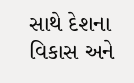સાથે દેશના વિકાસ અને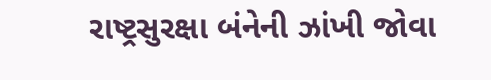રાષ્ટ્રસુરક્ષા બંનેની ઝાંખી જોવા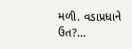મળી. વડાપ્રધાને ઉત?...